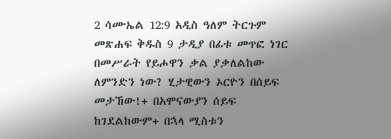2 ሳሙኤል 12:9 አዲስ ዓለም ትርጉም መጽሐፍ ቅዱስ 9 ታዲያ በፊቱ መጥፎ ነገር በመሥራት የይሖዋን ቃል ያቃለልከው ለምንድን ነው? ሂታዊውን ኦርዮን በሰይፍ መታኸው!+ በአሞናውያን ሰይፍ ከገደልከውም+ በኋላ ሚስቱን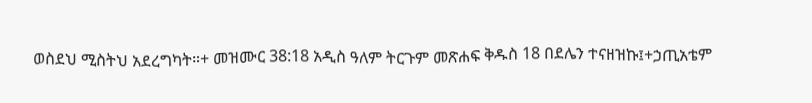ወስደህ ሚስትህ አደረግካት።+ መዝሙር 38:18 አዲስ ዓለም ትርጉም መጽሐፍ ቅዱስ 18 በደሌን ተናዘዝኩ፤+ኃጢአቴም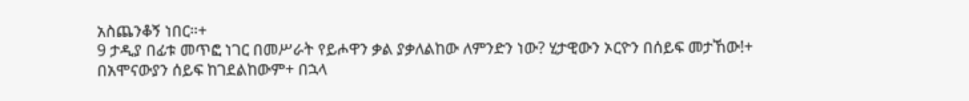አስጨንቆኝ ነበር።+
9 ታዲያ በፊቱ መጥፎ ነገር በመሥራት የይሖዋን ቃል ያቃለልከው ለምንድን ነው? ሂታዊውን ኦርዮን በሰይፍ መታኸው!+ በአሞናውያን ሰይፍ ከገደልከውም+ በኋላ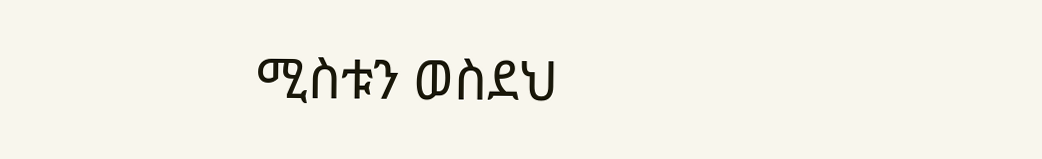ሚስቱን ወስደህ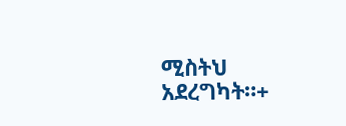ሚስትህ አደረግካት።+